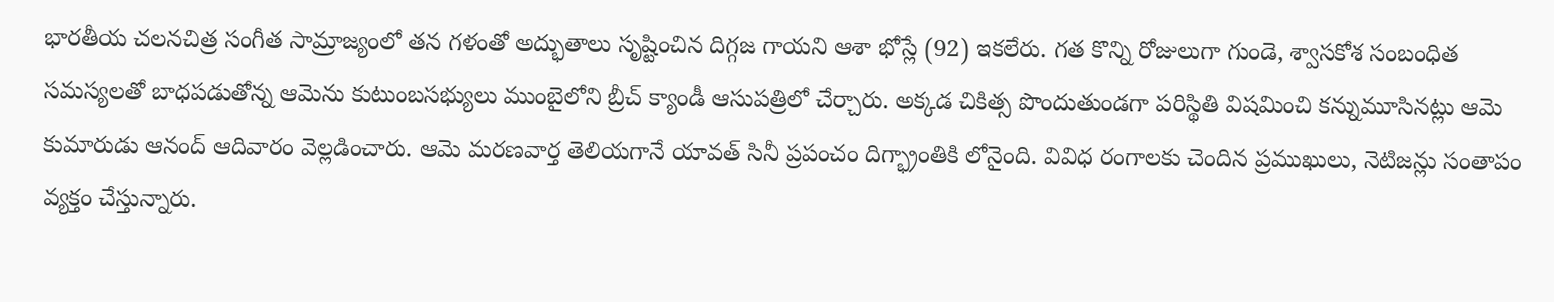భారతీయ చలనచిత్ర సంగీత సామ్రాజ్యంలో తన గళంతో అద్భుతాలు సృష్టించిన దిగ్గజ గాయని ఆశా భోస్లే (92) ఇకలేరు. గత కొన్ని రోజులుగా గుండె, శ్వాసకోశ సంబంధిత సమస్యలతో బాధపడుతోన్న ఆమెను కుటుంబసభ్యులు ముంబైలోని బ్రీచ్ క్యాండీ ఆసుపత్రిలో చేర్చారు. అక్కడ చికిత్స పొందుతుండగా పరిస్థితి విషమించి కన్నుమూసినట్లు ఆమె కుమారుడు ఆనంద్ ఆదివారం వెల్లడించారు. ఆమె మరణవార్త తెలియగానే యావత్ సినీ ప్రపంచం దిగ్భ్రాంతికి లోనైంది. వివిధ రంగాలకు చెందిన ప్రముఖులు, నెటిజన్లు సంతాపం వ్యక్తం చేస్తున్నారు.